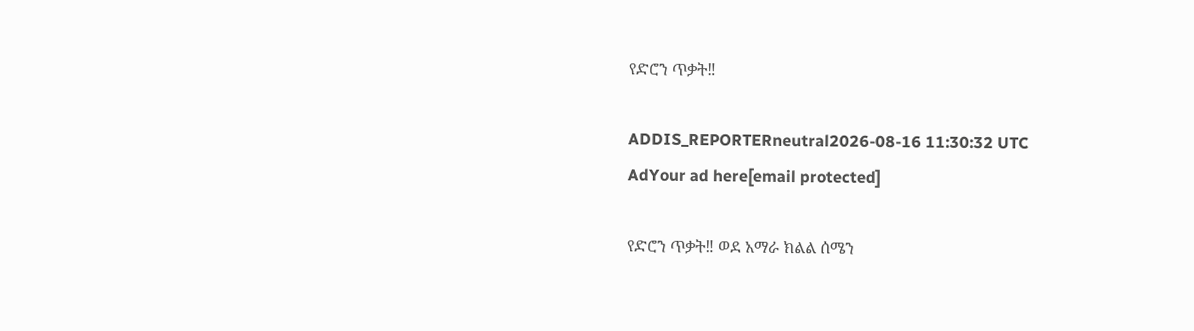የድሮን ጥቃት‼

ADDIS_REPORTERneutral2026-08-16 11:30:32 UTC
AdYour ad here[email protected]

የድሮን ጥቃት‼ ወደ አማራ ክልል ሰሜን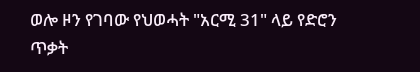ወሎ ዞን የገባው የህወሓት "አርሚ 31" ላይ የድሮን ጥቃት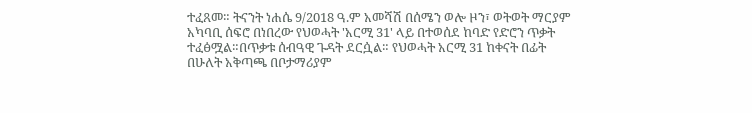ተፈጸመ። ትናንት ነሐሴ 9/2018 ዓ.ም አመሻሽ በሰሜን ወሎ ዞን፣ ወትወት ማርያም አካባቢ ሰፍሮ በነበረው የህወሓት 'አርሚ 31' ላይ በተወሰደ ከባድ የድሮን ጥቃት ተፈፅሟል።በጥቃቱ ሰብዓዊ ጉዳት ደርሷል። የህወሓት አርሚ 31 ከቀናት በፊት በሁለት አቅጣጫ በቦታማሪያም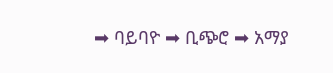➡ ባይባዮ ➡ ቢጭሮ ➡ አማያ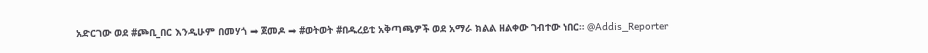አድርገው ወደ #ጮቢ_በር እንዲሁም በመሃጎ ➡ ጀመዶ ➡ #ወትወት #በዱረይቲ አቅጣጫዎች ወደ አማራ ክልል ዘልቀው ገብተው ነበር። @Addis_Reporter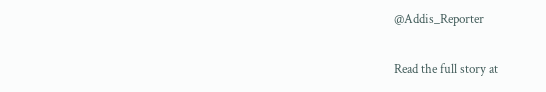@Addis_Reporter

Read the full story at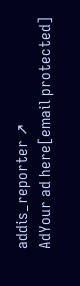addis_reporter ↗
AdYour ad here[email protected]